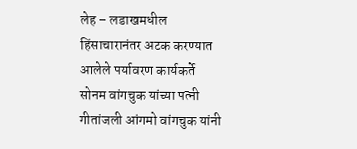लेह – लडाखमधील हिंसाचारानंतर अटक करण्यात आलेले पर्यावरण कार्यकर्ते सोनम वांगचुक यांच्या पत्नी गीतांजली आंगमो वांगचुक यांनी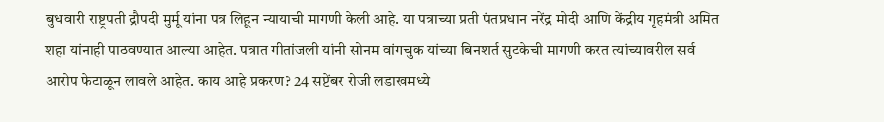बुधवारी राष्ट्रपती द्रौपदी मुर्मू यांना पत्र लिहून न्यायाची मागणी केली आहे. या पत्राच्या प्रती पंतप्रधान नरेंद्र मोदी आणि केंद्रीय गृहमंत्री अमित शहा यांनाही पाठवण्यात आल्या आहेत. पत्रात गीतांजली यांनी सोनम वांगचुक यांच्या बिनशर्त सुटकेची मागणी करत त्यांच्यावरील सर्व आरोप फेटाळून लावले आहेत. काय आहे प्रकरण? 24 सप्टेंबर रोजी लडाखमध्ये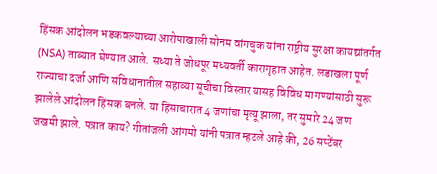हिंसक आंदोलन भडकवल्याच्या आरोपाखाली सोनम वांगचुक यांना राष्ट्रीय सुरक्षा कायद्यांतर्गत (NSA) ताब्यात घेण्यात आले. सध्या ते जोधपूर मध्यवर्ती कारागृहात आहेत. लडाखला पूर्ण राज्याचा दर्जा आणि संविधानातील सहाव्या सूचीचा विस्तार यासह विविध मागण्यांसाठी सुरू झालेले आंदोलन हिंसक बनले. या हिंसाचारात 4 जणांचा मृत्यू झाला, तर सुमारे 24 जण जखमी झाले. पत्रात काय? गीतांजली आंगमो यांनी पत्रात म्हटले आहे की, 26 सप्टेंबर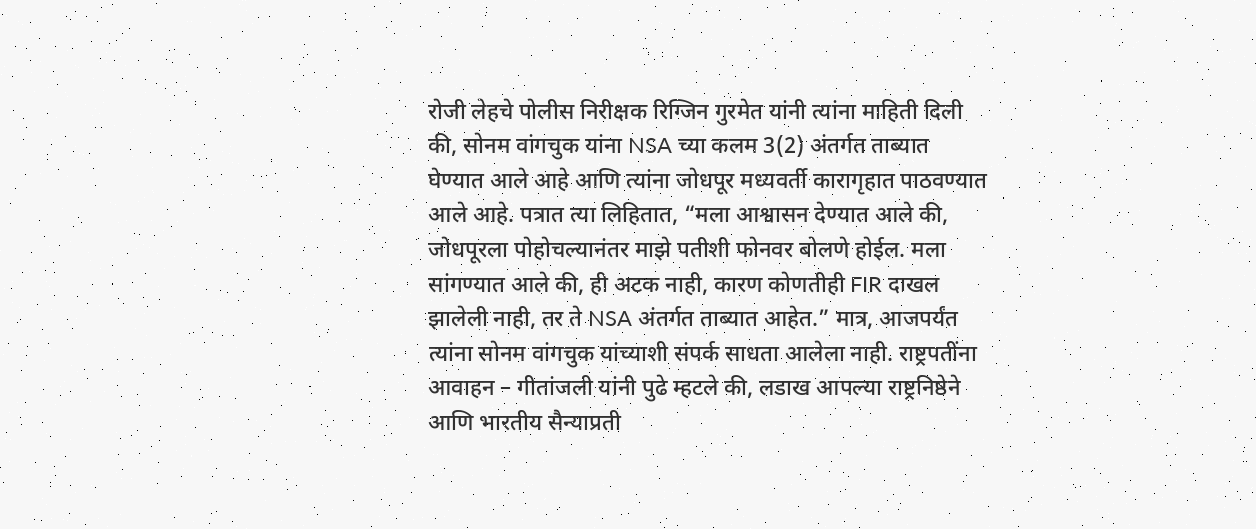रोजी लेहचे पोलीस निरीक्षक रिग्जिन गुरमेत यांनी त्यांना माहिती दिली की, सोनम वांगचुक यांना NSA च्या कलम 3(2) अंतर्गत ताब्यात घेण्यात आले आहे आणि त्यांना जोधपूर मध्यवर्ती कारागृहात पाठवण्यात आले आहे. पत्रात त्या लिहितात, “मला आश्वासन देण्यात आले की, जोधपूरला पोहोचल्यानंतर माझे पतीशी फोनवर बोलणे होईल. मला सांगण्यात आले की, ही अटक नाही, कारण कोणतीही FIR दाखल झालेली नाही, तर ते NSA अंतर्गत ताब्यात आहेत.” मात्र, आजपर्यंत त्यांना सोनम वांगचुक यांच्याशी संपर्क साधता आलेला नाही. राष्ट्रपतींना आवाहन – गीतांजली यांनी पुढे म्हटले की, लडाख आपल्या राष्ट्रनिष्ठेने आणि भारतीय सैन्याप्रती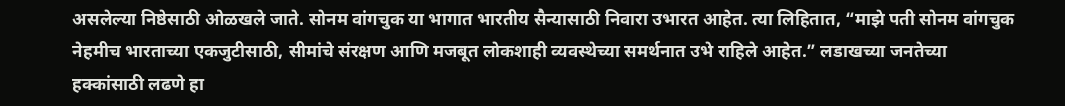असलेल्या निष्ठेसाठी ओळखले जाते. सोनम वांगचुक या भागात भारतीय सैन्यासाठी निवारा उभारत आहेत. त्या लिहितात, “माझे पती सोनम वांगचुक नेहमीच भारताच्या एकजुटीसाठी, सीमांचे संरक्षण आणि मजबूत लोकशाही व्यवस्थेच्या समर्थनात उभे राहिले आहेत.” लडाखच्या जनतेच्या हक्कांसाठी लढणे हा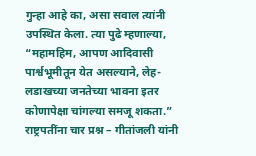गुन्हा आहे का, असा सवाल त्यांनी उपस्थित केला. त्या पुढे म्हणाल्या, “महामहिम, आपण आदिवासी पार्श्वभूमीतून येत असल्याने, लेह-लडाखच्या जनतेच्या भावना इतर कोणापेक्षा चांगल्या समजू शकता.” राष्ट्रपतींना चार प्रश्न – गीतांजली यांनी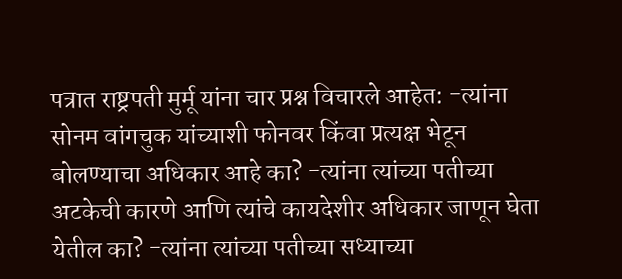पत्रात राष्ट्रपती मुर्मू यांना चार प्रश्न विचारले आहेत: -त्यांना सोनम वांगचुक यांच्याशी फोनवर किंवा प्रत्यक्ष भेटून बोलण्याचा अधिकार आहे का? -त्यांना त्यांच्या पतीच्या अटकेची कारणे आणि त्यांचे कायदेशीर अधिकार जाणून घेता येतील का? -त्यांना त्यांच्या पतीच्या सध्याच्या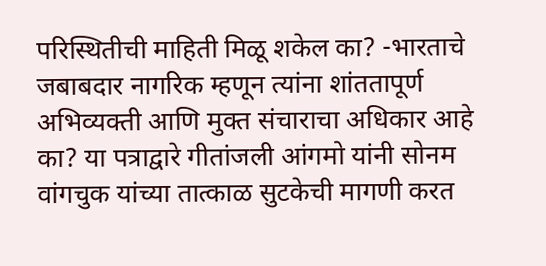परिस्थितीची माहिती मिळू शकेल का? -भारताचे जबाबदार नागरिक म्हणून त्यांना शांततापूर्ण अभिव्यक्ती आणि मुक्त संचाराचा अधिकार आहे का? या पत्राद्वारे गीतांजली आंगमो यांनी सोनम वांगचुक यांच्या तात्काळ सुटकेची मागणी करत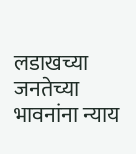लडाखच्या जनतेच्या भावनांना न्याय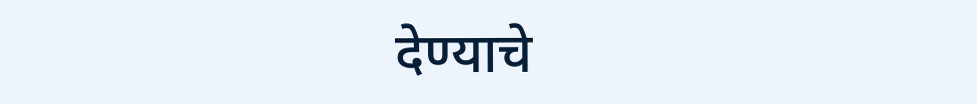देण्याचे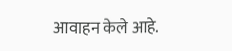आवाहन केले आहे.